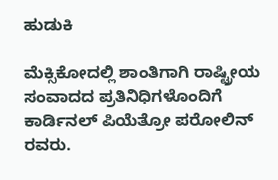ಹುಡುಕಿ

ಮೆಕ್ಸಿಕೋದಲ್ಲಿ ಶಾಂತಿಗಾಗಿ ರಾಷ್ಟ್ರೀಯ ಸಂವಾದದ ಪ್ರತಿನಿಧಿಗಳೊಂದಿಗೆ ಕಾರ್ಡಿನಲ್ ಪಿಯೆತ್ರೋ ಪರೋಲಿನ್ ರವರು.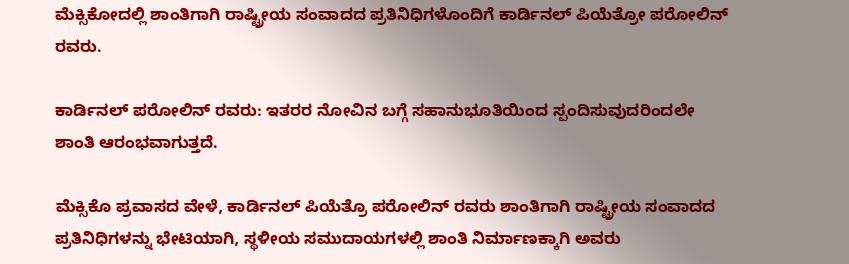ಮೆಕ್ಸಿಕೋದಲ್ಲಿ ಶಾಂತಿಗಾಗಿ ರಾಷ್ಟ್ರೀಯ ಸಂವಾದದ ಪ್ರತಿನಿಧಿಗಳೊಂದಿಗೆ ಕಾರ್ಡಿನಲ್ ಪಿಯೆತ್ರೋ ಪರೋಲಿನ್ ರವರು.

ಕಾರ್ಡಿನಲ್ ಪರೋಲಿನ್ ರವರು: ಇತರರ ನೋವಿನ ಬಗ್ಗೆ ಸಹಾನುಭೂತಿಯಿಂದ ಸ್ಪಂದಿಸುವುದರಿಂದಲೇ ಶಾಂತಿ ಆರಂಭವಾಗುತ್ತದೆ.

ಮೆಕ್ಸಿಕೊ ಪ್ರವಾಸದ ವೇಳೆ, ಕಾರ್ಡಿನಲ್ ಪಿಯೆತ್ರೊ ಪರೋಲಿನ್ ರವರು ಶಾಂತಿಗಾಗಿ ರಾಷ್ಟ್ರೀಯ ಸಂವಾದದ ಪ್ರತಿನಿಧಿಗಳನ್ನು ಭೇಟಿಯಾಗಿ, ಸ್ಥಳೀಯ ಸಮುದಾಯಗಳಲ್ಲಿ ಶಾಂತಿ ನಿರ್ಮಾಣಕ್ಕಾಗಿ ಅವರು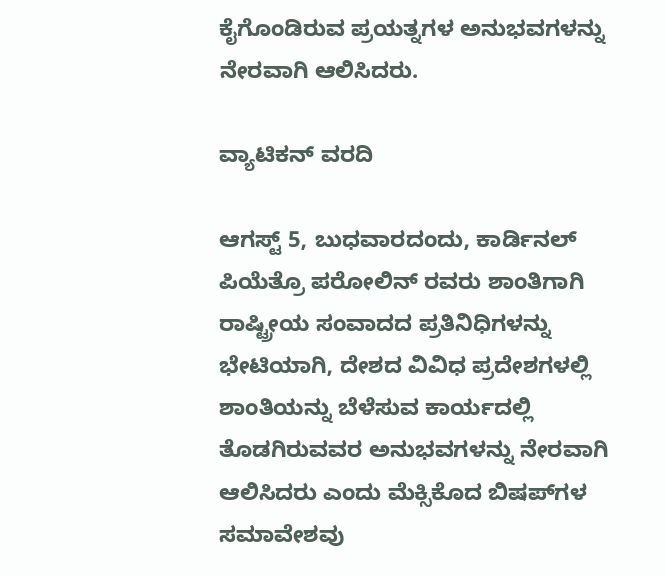ಕೈಗೊಂಡಿರುವ ಪ್ರಯತ್ನಗಳ ಅನುಭವಗಳನ್ನು ನೇರವಾಗಿ ಆಲಿಸಿದರು.

ವ್ಯಾಟಿಕನ್ ವರದಿ

ಆಗಸ್ಟ್ 5, ಬುಧವಾರದಂದು, ಕಾರ್ಡಿನಲ್ ಪಿಯೆತ್ರೊ ಪರೋಲಿನ್ ರವರು ಶಾಂತಿಗಾಗಿ ರಾಷ್ಟ್ರೀಯ ಸಂವಾದದ ಪ್ರತಿನಿಧಿಗಳನ್ನು ಭೇಟಿಯಾಗಿ, ದೇಶದ ವಿವಿಧ ಪ್ರದೇಶಗಳಲ್ಲಿ ಶಾಂತಿಯನ್ನು ಬೆಳೆಸುವ ಕಾರ್ಯದಲ್ಲಿ ತೊಡಗಿರುವವರ ಅನುಭವಗಳನ್ನು ನೇರವಾಗಿ ಆಲಿಸಿದರು ಎಂದು ಮೆಕ್ಸಿಕೊದ ಬಿಷಪ್‌ಗಳ ಸಮಾವೇಶವು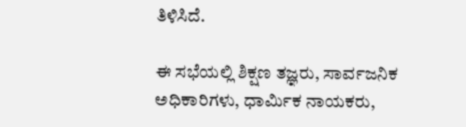ತಿಳಿಸಿದೆ.

ಈ ಸಭೆಯಲ್ಲಿ ಶಿಕ್ಷಣ ತಜ್ಞರು, ಸಾರ್ವಜನಿಕ ಅಧಿಕಾರಿಗಳು, ಧಾರ್ಮಿಕ ನಾಯಕರು,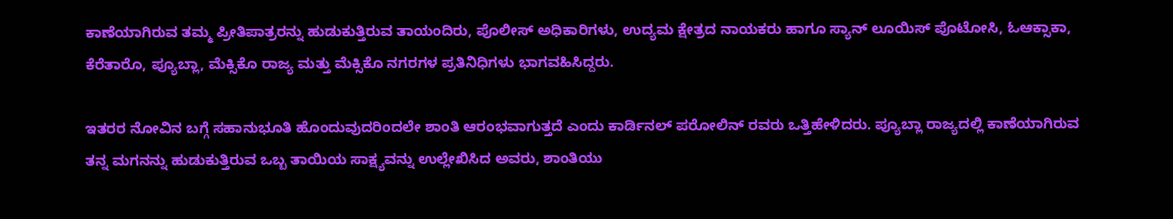ಕಾಣೆಯಾಗಿರುವ ತಮ್ಮ ಪ್ರೀತಿಪಾತ್ರರನ್ನು ಹುಡುಕುತ್ತಿರುವ ತಾಯಂದಿರು, ಪೊಲೀಸ್ ಅಧಿಕಾರಿಗಳು, ಉದ್ಯಮ ಕ್ಷೇತ್ರದ ನಾಯಕರು ಹಾಗೂ ಸ್ಯಾನ್ ಲೂಯಿಸ್ ಪೊಟೋಸಿ, ಓಆಕ್ಸಾಕಾ, ಕೆರೆತಾರೊ, ಪ್ಯೂಬ್ಲಾ, ಮೆಕ್ಸಿಕೊ ರಾಜ್ಯ ಮತ್ತು ಮೆಕ್ಸಿಕೊ ನಗರಗಳ ಪ್ರತಿನಿಧಿಗಳು ಭಾಗವಹಿಸಿದ್ದರು.

ಇತರರ ನೋವಿನ ಬಗ್ಗೆ ಸಹಾನುಭೂತಿ ಹೊಂದುವುದರಿಂದಲೇ ಶಾಂತಿ ಆರಂಭವಾಗುತ್ತದೆ ಎಂದು ಕಾರ್ಡಿನಲ್ ಪರೋಲಿನ್ ರವರು ಒತ್ತಿಹೇಳಿದರು. ಪ್ಯೂಬ್ಲಾ ರಾಜ್ಯದಲ್ಲಿ ಕಾಣೆಯಾಗಿರುವ ತನ್ನ ಮಗನನ್ನು ಹುಡುಕುತ್ತಿರುವ ಒಬ್ಬ ತಾಯಿಯ ಸಾಕ್ಷ್ಯವನ್ನು ಉಲ್ಲೇಖಿಸಿದ ಅವರು, ಶಾಂತಿಯು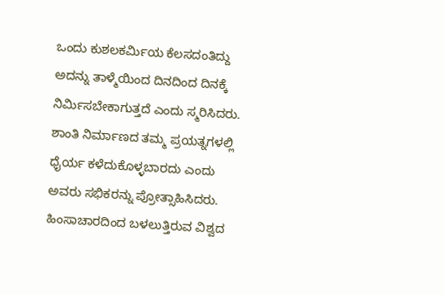ಒಂದು ಕುಶಲಕರ್ಮಿಯ ಕೆಲಸದಂತಿದ್ದು ಅದನ್ನು ತಾಳ್ಮೆಯಿಂದ ದಿನದಿಂದ ದಿನಕ್ಕೆ ನಿರ್ಮಿಸಬೇಕಾಗುತ್ತದೆ ಎಂದು ಸ್ಮರಿಸಿದರು. ಶಾಂತಿ ನಿರ್ಮಾಣದ ತಮ್ಮ ಪ್ರಯತ್ನಗಳಲ್ಲಿ ಧೈರ್ಯ ಕಳೆದುಕೊಳ್ಳಬಾರದು ಎಂದು ಅವರು ಸಭಿಕರನ್ನು ಪ್ರೋತ್ಸಾಹಿಸಿದರು. ಹಿಂಸಾಚಾರದಿಂದ ಬಳಲುತ್ತಿರುವ ವಿಶ್ವದ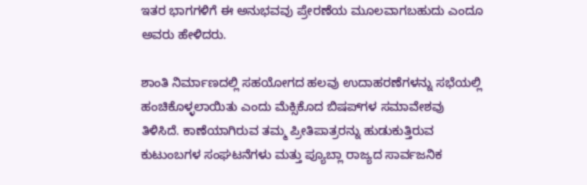ಇತರ ಭಾಗಗಳಿಗೆ ಈ ಅನುಭವವು ಪ್ರೇರಣೆಯ ಮೂಲವಾಗಬಹುದು ಎಂದೂ ಅವರು ಹೇಳಿದರು.

ಶಾಂತಿ ನಿರ್ಮಾಣದಲ್ಲಿ ಸಹಯೋಗದ ಹಲವು ಉದಾಹರಣೆಗಳನ್ನು ಸಭೆಯಲ್ಲಿ ಹಂಚಿಕೊಳ್ಳಲಾಯಿತು ಎಂದು ಮೆಕ್ಸಿಕೊದ ಬಿಷಪ್‌ಗಳ ಸಮಾವೇಶವು ತಿಳಿಸಿದೆ. ಕಾಣೆಯಾಗಿರುವ ತಮ್ಮ ಪ್ರೀತಿಪಾತ್ರರನ್ನು ಹುಡುಕುತ್ತಿರುವ ಕುಟುಂಬಗಳ ಸಂಘಟನೆಗಳು ಮತ್ತು ಪ್ಯೂಬ್ಲಾ ರಾಜ್ಯದ ಸಾರ್ವಜನಿಕ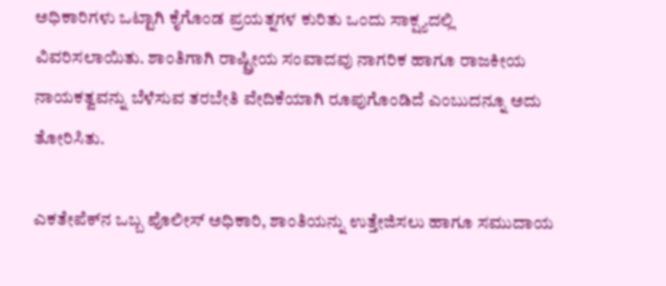ಅಧಿಕಾರಿಗಳು ಒಟ್ಟಾಗಿ ಕೈಗೊಂಡ ಪ್ರಯತ್ನಗಳ ಕುರಿತು ಒಂದು ಸಾಕ್ಷ್ಯದಲ್ಲಿ ವಿವರಿಸಲಾಯಿತು. ಶಾಂತಿಗಾಗಿ ರಾಷ್ಟ್ರೀಯ ಸಂವಾದವು ನಾಗರಿಕ ಹಾಗೂ ರಾಜಕೀಯ ನಾಯಕತ್ವವನ್ನು ಬೆಳೆಸುವ ತರಬೇತಿ ವೇದಿಕೆಯಾಗಿ ರೂಪುಗೊಂಡಿದೆ ಎಂಬುದನ್ನೂ ಅದು ತೋರಿಸಿತು.

ಎಕತೇಪೆಕ್‌ನ ಒಬ್ಬ ಪೊಲೀಸ್ ಅಧಿಕಾರಿ, ಶಾಂತಿಯನ್ನು ಉತ್ತೇಜಿಸಲು ಹಾಗೂ ಸಮುದಾಯ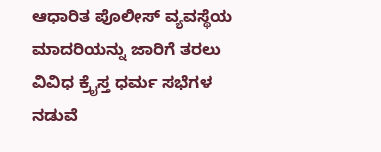ಆಧಾರಿತ ಪೊಲೀಸ್ ವ್ಯವಸ್ಥೆಯ ಮಾದರಿಯನ್ನು ಜಾರಿಗೆ ತರಲು ವಿವಿಧ ಕ್ರೈಸ್ತ ಧರ್ಮ ಸಭೆಗಳ ನಡುವೆ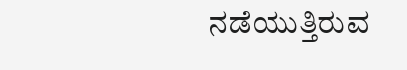ನಡೆಯುತ್ತಿರುವ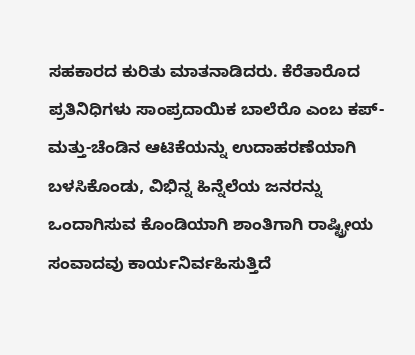ಸಹಕಾರದ ಕುರಿತು ಮಾತನಾಡಿದರು. ಕೆರೆತಾರೊದ ಪ್ರತಿನಿಧಿಗಳು ಸಾಂಪ್ರದಾಯಿಕ ಬಾಲೆರೊ ಎಂಬ ಕಪ್-ಮತ್ತು-ಚೆಂಡಿನ ಆಟಿಕೆಯನ್ನು ಉದಾಹರಣೆಯಾಗಿ ಬಳಸಿಕೊಂಡು, ವಿಭಿನ್ನ ಹಿನ್ನೆಲೆಯ ಜನರನ್ನು ಒಂದಾಗಿಸುವ ಕೊಂಡಿಯಾಗಿ ಶಾಂತಿಗಾಗಿ ರಾಷ್ಟ್ರೀಯ ಸಂವಾದವು ಕಾರ್ಯನಿರ್ವಹಿಸುತ್ತಿದೆ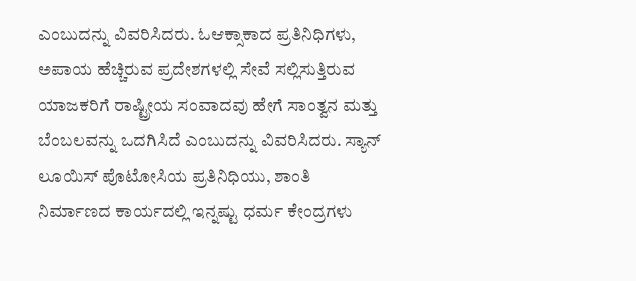ಎಂಬುದನ್ನು ವಿವರಿಸಿದರು. ಓಆಕ್ಸಾಕಾದ ಪ್ರತಿನಿಧಿಗಳು, ಅಪಾಯ ಹೆಚ್ಚಿರುವ ಪ್ರದೇಶಗಳಲ್ಲಿ ಸೇವೆ ಸಲ್ಲಿಸುತ್ತಿರುವ ಯಾಜಕರಿಗೆ ರಾಷ್ಟ್ರೀಯ ಸಂವಾದವು ಹೇಗೆ ಸಾಂತ್ವನ ಮತ್ತು ಬೆಂಬಲವನ್ನು ಒದಗಿಸಿದೆ ಎಂಬುದನ್ನು ವಿವರಿಸಿದರು. ಸ್ಯಾನ್ ಲೂಯಿಸ್ ಪೊಟೋಸಿಯ ಪ್ರತಿನಿಧಿಯು, ಶಾಂತಿ ನಿರ್ಮಾಣದ ಕಾರ್ಯದಲ್ಲಿ ಇನ್ನಷ್ಟು ಧರ್ಮ ಕೇಂದ್ರಗಳು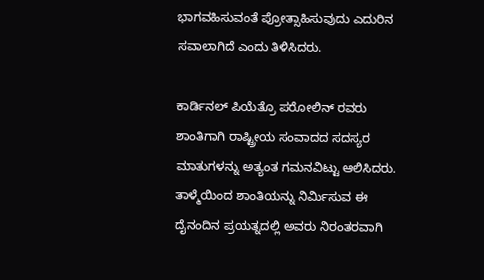ಭಾಗವಹಿಸುವಂತೆ ಪ್ರೋತ್ಸಾಹಿಸುವುದು ಎದುರಿನ ಸವಾಲಾಗಿದೆ ಎಂದು ತಿಳಿಸಿದರು.

ಕಾರ್ಡಿನಲ್ ಪಿಯೆತ್ರೊ ಪರೋಲಿನ್ ರವರು ಶಾಂತಿಗಾಗಿ ರಾಷ್ಟ್ರೀಯ ಸಂವಾದದ ಸದಸ್ಯರ ಮಾತುಗಳನ್ನು ಅತ್ಯಂತ ಗಮನವಿಟ್ಟು ಆಲಿಸಿದರು. ತಾಳ್ಮೆಯಿಂದ ಶಾಂತಿಯನ್ನು ನಿರ್ಮಿಸುವ ಈ ದೈನಂದಿನ ಪ್ರಯತ್ನದಲ್ಲಿ ಅವರು ನಿರಂತರವಾಗಿ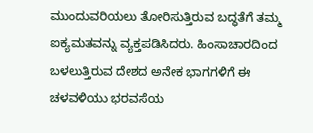ಮುಂದುವರಿಯಲು ತೋರಿಸುತ್ತಿರುವ ಬದ್ಧತೆಗೆ ತಮ್ಮ ಐಕ್ಯಮತವನ್ನು ವ್ಯಕ್ತಪಡಿಸಿದರು. ಹಿಂಸಾಚಾರದಿಂದ ಬಳಲುತ್ತಿರುವ ದೇಶದ ಅನೇಕ ಭಾಗಗಳಿಗೆ ಈ ಚಳವಳಿಯು ಭರವಸೆಯ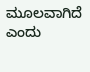ಮೂಲವಾಗಿದೆ ಎಂದು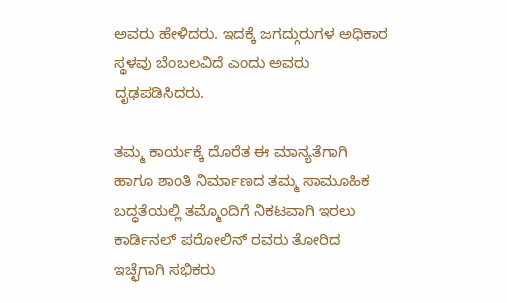ಅವರು ಹೇಳಿದರು. ಇದಕ್ಕೆ ಜಗದ್ಗುರುಗಳ ಅಧಿಕಾರ ಸ್ಥಳವು ಬೆಂಬಲವಿದೆ ಎಂದು ಅವರು ದೃಢಪಡಿಸಿದರು.

ತಮ್ಮ ಕಾರ್ಯಕ್ಕೆ ದೊರೆತ ಈ ಮಾನ್ಯತೆಗಾಗಿ ಹಾಗೂ ಶಾಂತಿ ನಿರ್ಮಾಣದ ತಮ್ಮ ಸಾಮೂಹಿಕ ಬದ್ಧತೆಯಲ್ಲಿ ತಮ್ಮೊಂದಿಗೆ ನಿಕಟವಾಗಿ ಇರಲು ಕಾರ್ಡಿನಲ್ ಪರೋಲಿನ್ ರವರು ತೋರಿದ ಇಚ್ಛೆಗಾಗಿ ಸಭಿಕರು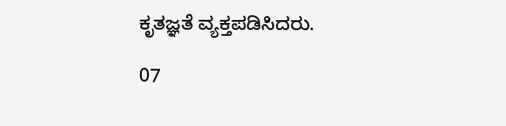ಕೃತಜ್ಞತೆ ವ್ಯಕ್ತಪಡಿಸಿದರು.

07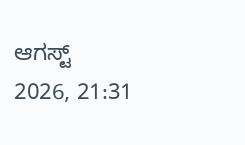ಆಗಸ್ಟ್ 2026, 21:31